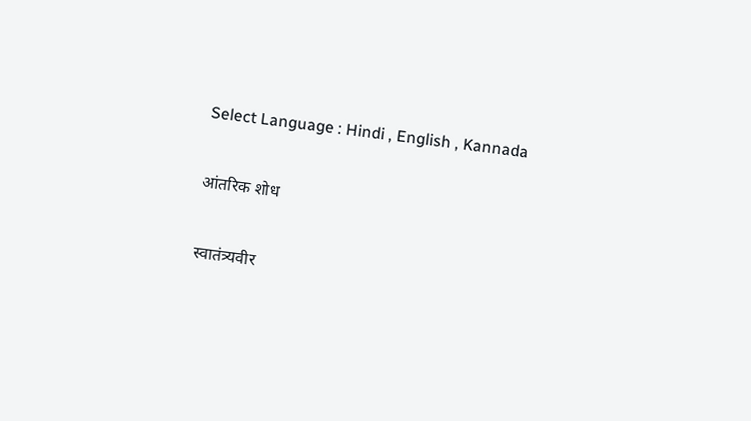Select Language : Hindi , English , Kannada

आंतरिक शोध

स्वातंत्र्यवीर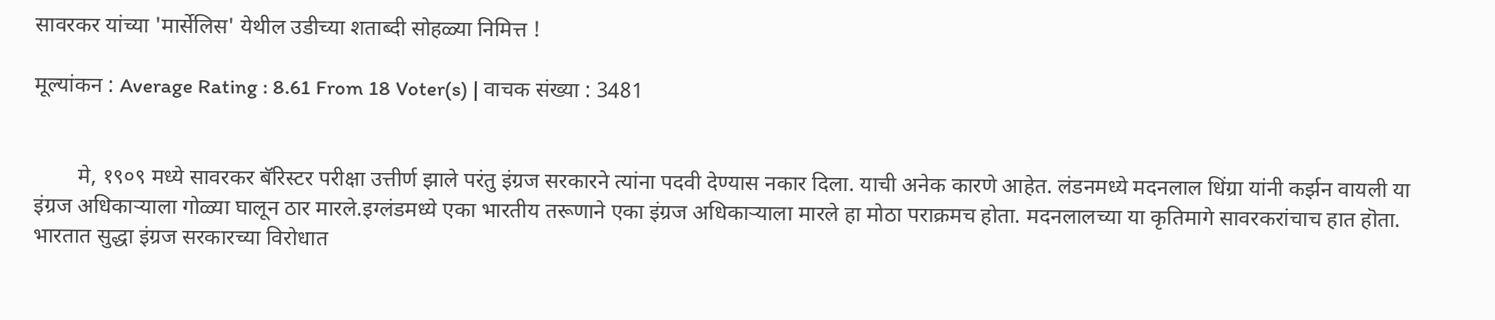सावरकर यांच्या 'मार्सेलिस' येथील उडीच्या शताब्दी सोहळ्या निमित्त !

मूल्यांकन : Average Rating : 8.61 From 18 Voter(s) | वाचक संख्या : 3481


        मे, १९०९ मध्ये सावरकर बॅरिस्टर परीक्षा उत्तीर्ण झाले परंतु इंग्रज सरकारने त्यांना पदवी देण्यास नकार दिला. याची अनेक कारणे आहेत. लंडनमध्ये मदनलाल धिंग्रा यांनी कर्झन वायली या इंग्रज अधिकार्‍याला गोळ्या घालून ठार मारले.इग्लंडमध्ये एका भारतीय तरूणाने एका इंग्रज अधिकार्‍याला मारले हा मोठा पराक्रमच होता. मदनलालच्या या कृतिमागे सावरकरांचाच हात हॊता. भारतात सुद्धा इंग्रज सरकारच्या विरोधात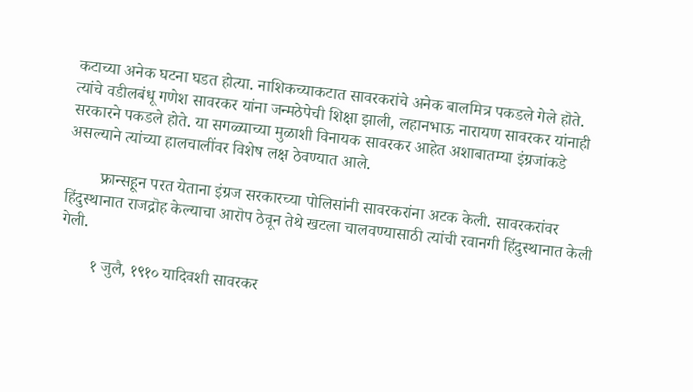कटाच्या अनेक घटना घडत होत्या. नाशिकच्याकटात सावरकरांचे अनेक बालमित्र पकडले गेले हॊते. त्यांचे वडीलबंधू गणेश सावरकर यांना जन्मठेपेची शिक्षा झाली, लहानभाऊ नारायण सावरकर यांनाही सरकारने पकडले होते. या सगळ्याच्या मुळाशी विनायक सावरकर आहेत अशाबातम्या इंग्रजांकडे असल्याने त्यांच्या हालचालींवर विशेष लक्ष ठेवण्यात आले.

        फ्रान्सहून परत येताना इंग्रज सरकारच्या पोलिसांनी सावरकरांना अटक केली. सावरकरांवर हिंदुस्थानात राजद्रॊह केल्याचा आरॊप ठेवून तेथे खटला चालवण्यासाठी त्यांची रवानगी हिंदुस्थानात केली गेली.

        १ जुलै, १९१० यादिवशी सावरकर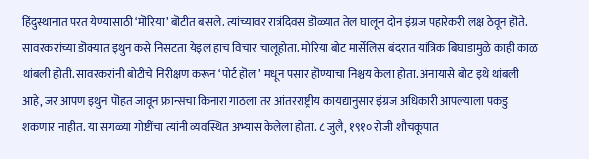हिंदुस्थानात परत येण्यासाठी ‘मॊरिया’ बॊटीत बसले. त्यांच्यावर रात्रंदिवस डॊळ्यात तेल घालून दोन इंग्रज पहारेकरी लक्ष ठेवून हॊते. सावरकरांच्या डॊक्यात इथुन कसे निसटता येइल हाच विचार चालूहोता. मोरिया बोट मार्सेलिस बंदरात यांत्रिक बिघाडामुळे काही काळ थांबली होती. सावरकरांनी बोटीचे निरीक्षण करून ‘पोर्ट हॊल’ मधून पसार हॊण्याचा निश्चय केला होता. अनायासे बोट इथे थांबली आहे, जर आपण इथुन पॊहत जावून फ्रान्सचा किनारा गाठला तर आंतरराष्ट्रीय कायद्यानुसार इंग्रज अधिकारी आपल्याला पकडु शकणार नाहीत. या सगळ्या गोष्टींचा त्यांनी व्यवस्थित अभ्यास केलेला होता. ८ जुलै, १९१० रोजी शौचकूपात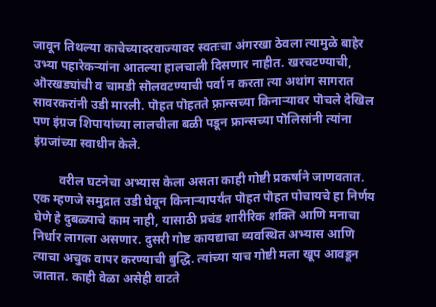जावून तिथल्या काचेच्यादरवाज्यावर स्वतःचा अंगरखा ठेवला त्यामुळे बाहेर उभ्या पहारेकर्‍यांना आतल्या हालचाली दिसणार नाहीत. खरचटण्याची, ऒरखड्यांची व चामडी सॊलवटण्याची पर्वा न करता त्या अथांग सागरात सावरकरांनी उडी मारली. पॊहत पॊहतते फ़्रान्सच्या किनार्‍यावर पॊचले देखिल पण इंग्रज शिपायांच्या लालचीला बळी पडून फ्रान्सच्या पॊलिसांनी त्यांना इंग्रजांच्या स्वाधीन केले.

        वरील घटनेचा अभ्यास केला असता काही गोष्टी प्रकर्षाने जाणवतात. एक म्हणजे समुद्रात उडी घेवून किनार्‍यापर्यंत पॊहत पॊहत पोचायचे हा निर्णय घेणे हे दुबळ्याचे काम नाही, यासाठी प्रचंड शारीरिक शक्ति आणि मनाचा निर्धार लागला असणार. दुसरी गोष्ट कायद्याचा व्यवस्थित अभ्यास आणि त्याचा अचुक वापर करण्याची बुद्धि. त्यांच्या याच गोष्टी मला खूप आवडून जातात. काही वेळा असेही वाटते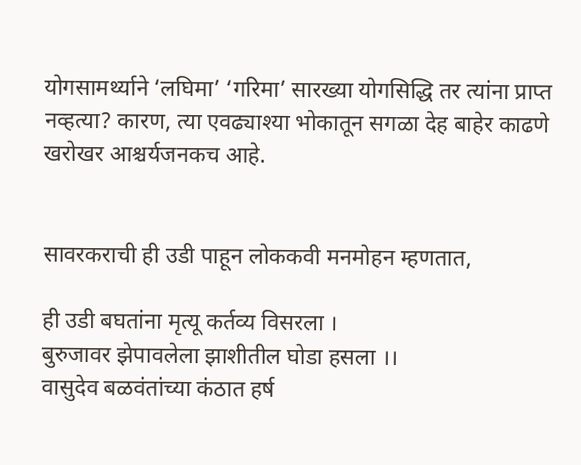योगसामर्थ्याने ‘लघिमा’ ‘गरिमा’ सारख्या योगसिद्धि तर त्यांना प्राप्त नव्हत्या? कारण, त्या एवढ्याश्या भोकातून सगळा देह बाहेर काढणे खरोखर आश्चर्यजनकच आहे.


सावरकराची ही उडी पाहून लोककवी मनमोहन म्हणतात,

ही उडी बघतांना मृत्यू कर्तव्य विसरला ।
बुरुजावर झेपावलेला झाशीतील घोडा हसला ।।
वासुदेव बळवंतांच्या कंठात हर्ष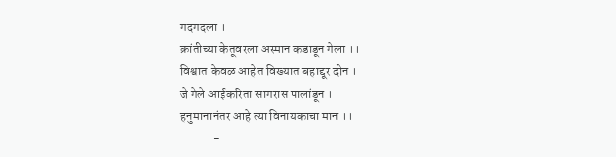गदगदला ।
क्रांतीच्या केतूवरला अस्मान कडाडून गेला ।।
विश्वात केवळ आहेत विख्यात बहाद्दूर दोन ।
जे गेले आईकरिता सागरास पालांडून ।
हनुमानानंतर आहे त्या विनायकाचा मान ।।
             -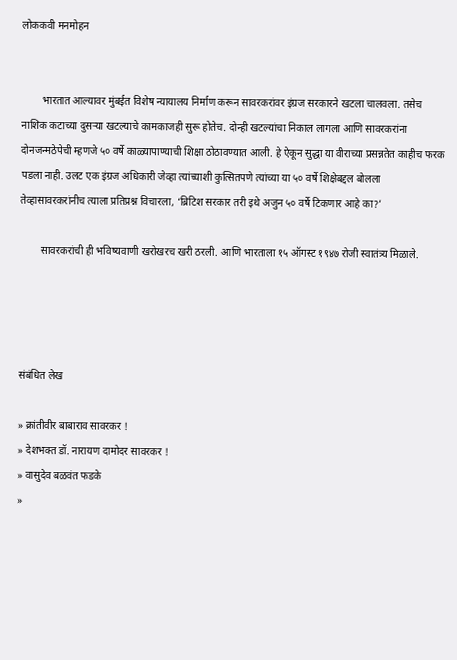लोककवी मनमोहन


        भारतात आल्यावर मुंबईत विशेष न्यायालय निर्माण करून सावरकरांवर इंग्रज सरकारने खटला चालवला. तसेच नाशिक कटाच्या दुसर्‍या खटल्याचे कामकाजही सुरू होतेच. दोन्ही खटल्यांचा निकाल लागला आणि सावरकरांना दोनजन्मठेपेची म्हणजे ५० वर्षे काळ्यापाण्याची शिक्षा ठोठावण्यात आली. हे ऐकून सुद्धा या वीराच्या प्रसन्नतेत काहीच फरक पडला नाही. उलट एक इंग्रज अधिकारी जेव्हा त्यांच्याशी कुत्सितपणे त्यांच्या या ५० वर्षे शिक्षेबद्दल बोलला तेव्हासावरकरांनीच त्याला प्रतिप्रश्न विचारला, ‘ब्रिटिश सरकार तरी इथे अजुन ५० वर्षे टिकणार आहे का?’

        सावरकरांची ही भविष्यवाणी खरोखरच खरी ठरली. आणि भारताला १५ ऑगस्ट १९४७ रोजी स्वातंत्र्य मिळाले.




संबंधित लेख

» क्रांतीवीर बाबाराव सावरकर !
» देशभक्‍त डॉ. नारायण दामोदर सावरकर !
» वासुदेव बळवंत फडके
»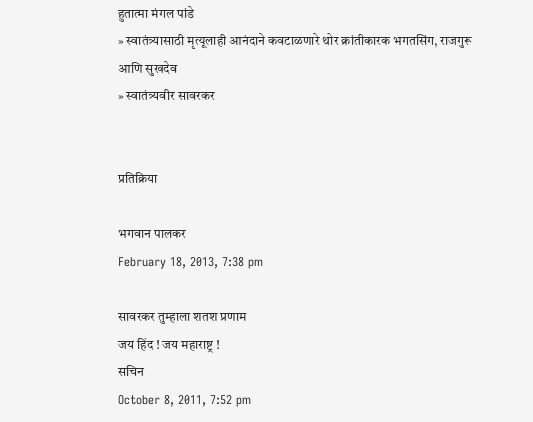हुतात्मा मंगल पांडे
» स्वातंत्र्यासाठी मृत्यूलाही आनंदाने कवटाळणारे थोर क्रांतीकारक भगतसिंग, राजगुरू आणि सुखदेव
» स्वातंत्र्यवीर सावरकर


प्रतिक्रिया

भगवान पालकर
February 18, 2013, 7:38 pm

सावरकर तुम्हाला शतश प्रणाम
जय हिंद ! जय महाराष्ट्र !
सचिन
October 8, 2011, 7:52 pm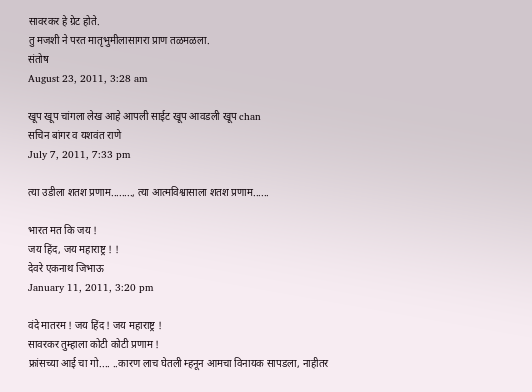सावरकर हे ग्रेट होते.
तु मजशी ने परत मातृभुमीलासागरा प्राण तळमळला.
संतोष
August 23, 2011, 3:28 am

खूप खूप चांगला लेख आहे आपली साईट खूप आवडली खूप chan
सचिन बांगर व यशवंत राणे
July 7, 2011, 7:33 pm

त्या उडीला शतश प्रणाम........, त्या आत्मविश्वासाला शतश प्रणाम......

भारत मत कि जय !
जय हिंद, जय महाराष्ट्र ! !
देवरे एकनाथ जिभाऊ
January 11, 2011, 3:20 pm

वंदे मातरम ! जय हिंद ! जय महाराष्ट्र !
सावरकर तुम्हाला कोटी कोटी प्रणाम !
फ्रांसच्या आई चा गो.... ..कारण लाच घेतली म्हनून आमचा विनायक सापडला, नाहीतर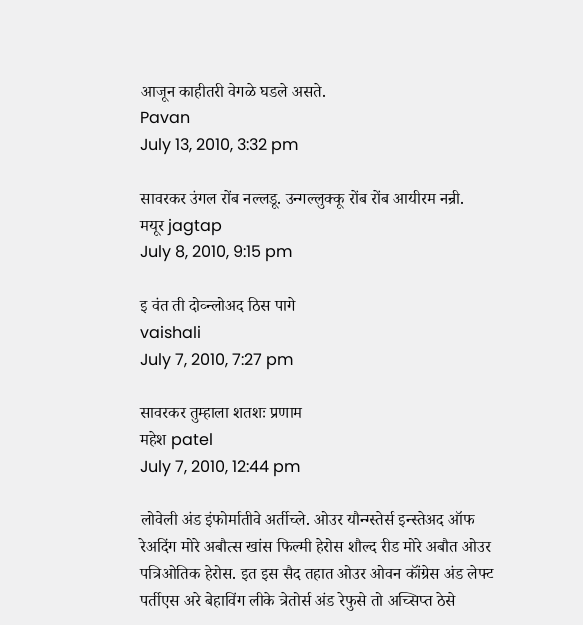आजून काहीतरी वेगळे घडले असते.
Pavan
July 13, 2010, 3:32 pm

सावरकर उंगल रोंब नल्लडू. उन्गल्लुक्कू रोंब रोंब आयीरम नन्री.
मयूर jagtap
July 8, 2010, 9:15 pm

इ वंत ती दोव्न्लोअद ठिस पागे
vaishali
July 7, 2010, 7:27 pm

सावरकर तुम्हाला शतशः प्रणाम
महेश patel
July 7, 2010, 12:44 pm

लोवेली अंड इंफोर्मातीवे अर्तीच्ले. ओउर यौन्ग्स्तेर्स इन्स्तेअद ऑफ रेअदिंग मोरे अबौत्स खांस फिल्मी हेरोस शौल्द रीड मोरे अबौत ओउर पत्रिओतिक हेरोस. इत इस सैद तहात ओउर ओवन कॉंग्रेस अंड लेफ्ट पर्तीएस अरे बेहाविंग लीके त्रेतोर्स अंड रेफुसे तो अच्सिप्त ठेसे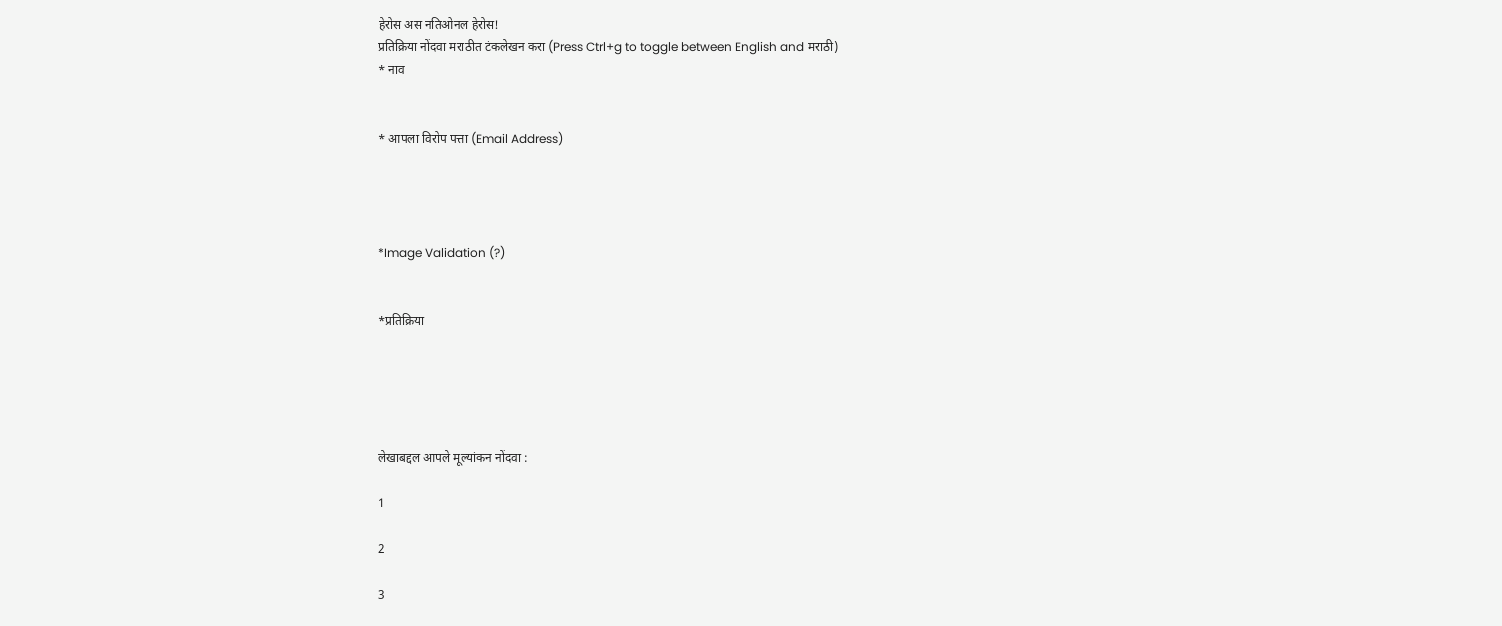हेरोस अस नतिओनल हेरोस!
प्रतिक्रिया नोंदवा मराठीत टंकलेखन करा (Press Ctrl+g to toggle between English and मराठी)
* नाव


* आपला विरोप पत्ता (Email Address)




*Image Validation (?)


*प्रतिक्रिया





लेखाबद्दल आपले मूल्यांकन नोंदवा :

1

2

3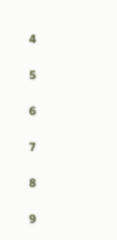4

5

6

7

8

9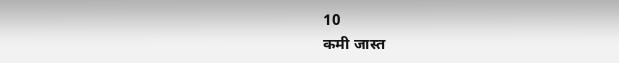10
कमी जास्त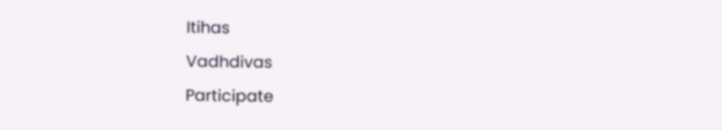Itihas
Vadhdivas
Participate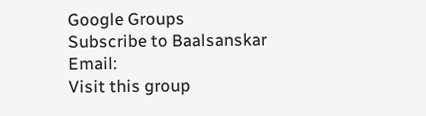Google Groups
Subscribe to Baalsanskar
Email:
Visit this group